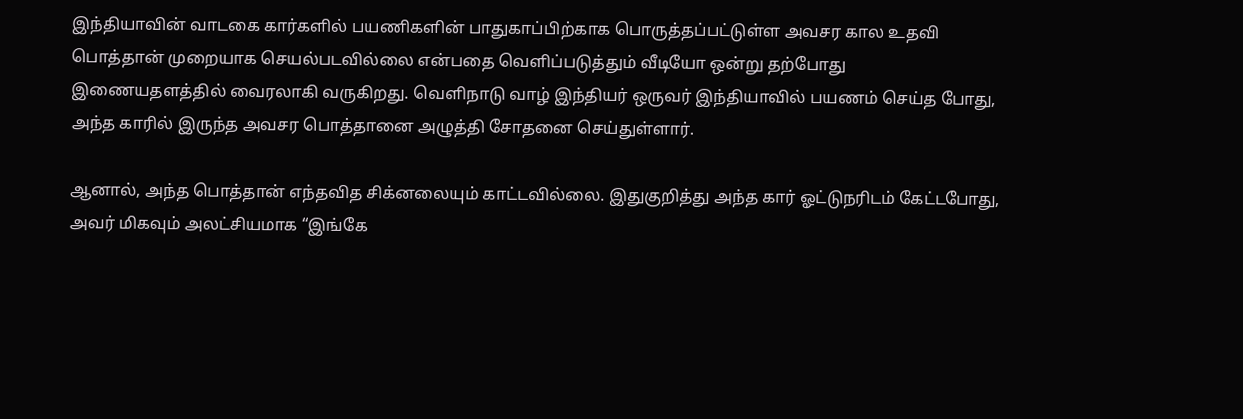இந்தியாவின் வாடகை கார்களில் பயணிகளின் பாதுகாப்பிற்காக பொருத்தப்பட்டுள்ள அவசர கால உதவி பொத்தான் முறையாக செயல்படவில்லை என்பதை வெளிப்படுத்தும் வீடியோ ஒன்று தற்போது இணையதளத்தில் வைரலாகி வருகிறது. வெளிநாடு வாழ் இந்தியர் ஒருவர் இந்தியாவில் பயணம் செய்த போது, அந்த காரில் இருந்த அவசர பொத்தானை அழுத்தி சோதனை செய்துள்ளார்.

ஆனால், அந்த பொத்தான் எந்தவித சிக்னலையும் காட்டவில்லை. இதுகுறித்து அந்த கார் ஓட்டுநரிடம் கேட்டபோது, அவர் மிகவும் அலட்சியமாக “இங்கே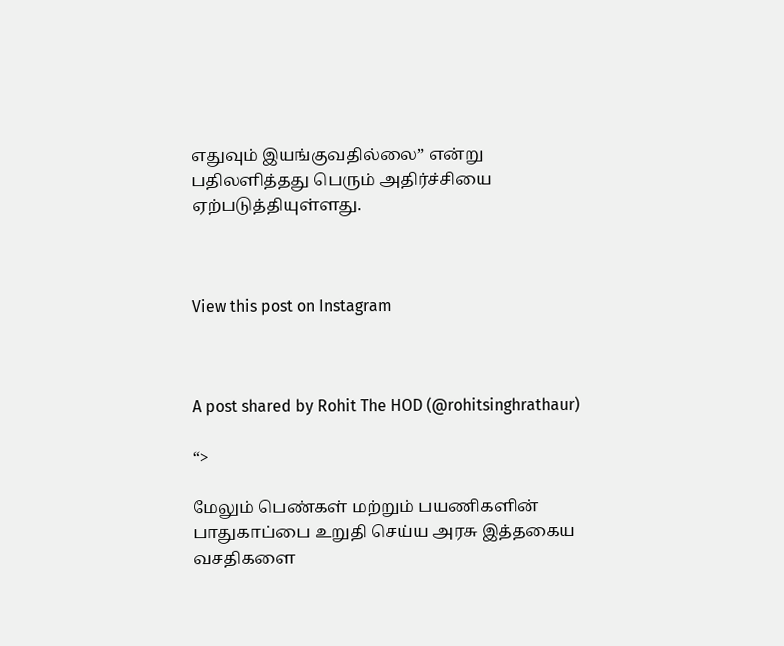எதுவும் இயங்குவதில்லை” என்று பதிலளித்தது பெரும் அதிர்ச்சியை ஏற்படுத்தியுள்ளது.



View this post on Instagram



A post shared by Rohit The HOD (@rohitsinghrathaur)

“>

மேலும் பெண்கள் மற்றும் பயணிகளின் பாதுகாப்பை உறுதி செய்ய அரசு இத்தகைய வசதிகளை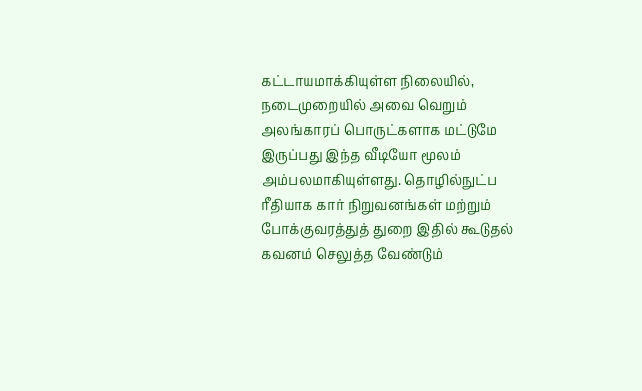கட்டாயமாக்கியுள்ள நிலையில், நடைமுறையில் அவை வெறும் அலங்காரப் பொருட்களாக மட்டுமே இருப்பது இந்த வீடியோ மூலம் அம்பலமாகியுள்ளது. தொழில்நுட்ப ரீதியாக கார் நிறுவனங்கள் மற்றும் போக்குவரத்துத் துறை இதில் கூடுதல் கவனம் செலுத்த வேண்டும்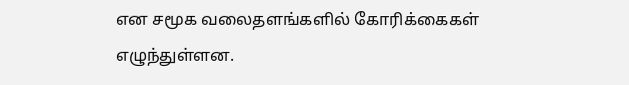என சமூக வலைதளங்களில் கோரிக்கைகள் எழுந்துள்ளன.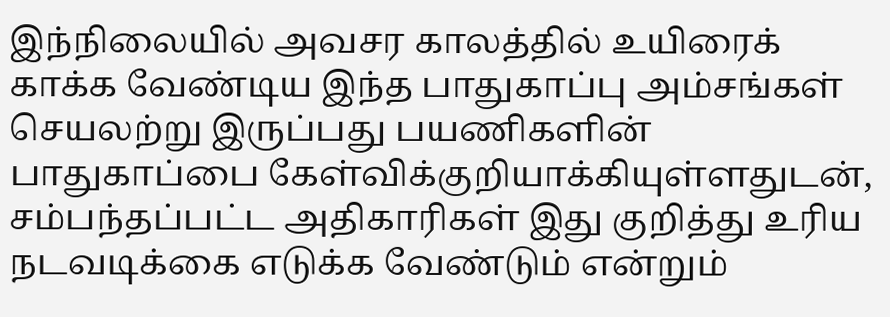இந்நிலையில் அவசர காலத்தில் உயிரைக் காக்க வேண்டிய இந்த பாதுகாப்பு அம்சங்கள் செயலற்று இருப்பது பயணிகளின் பாதுகாப்பை கேள்விக்குறியாக்கியுள்ளதுடன், சம்பந்தப்பட்ட அதிகாரிகள் இது குறித்து உரிய நடவடிக்கை எடுக்க வேண்டும் என்றும்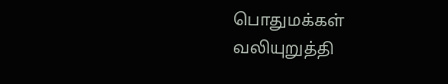பொதுமக்கள் வலியுறுத்தி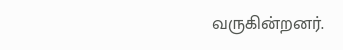வருகின்றனர்.